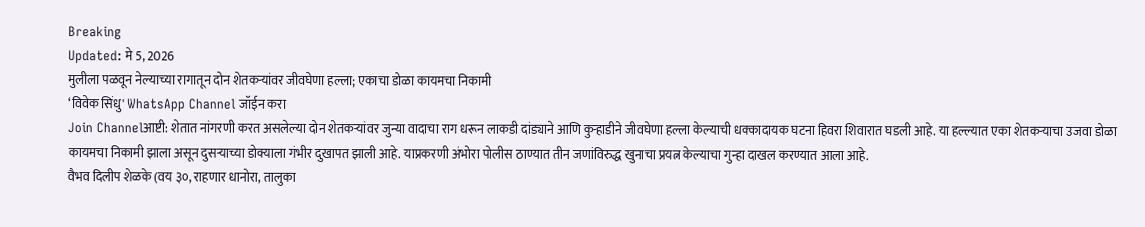Breaking
Updated: मे 5, 2026
मुलीला पळवून नेल्याच्या रागातून दोन शेतकऱ्यांवर जीवघेणा हल्ला; एकाचा डोळा कायमचा निकामी
‘विवेक सिंधु' WhatsApp Channel जॉईन करा
Join Channelआष्टी: शेतात नांगरणी करत असलेल्या दोन शेतकऱ्यांवर जुन्या वादाचा राग धरून लाकडी दांड्याने आणि कुऱ्हाडीने जीवघेणा हल्ला केल्याची धक्कादायक घटना हिवरा शिवारात घडली आहे. या हल्ल्यात एका शेतकऱ्याचा उजवा डोळा कायमचा निकामी झाला असून दुसऱ्याच्या डोक्याला गंभीर दुखापत झाली आहे. याप्रकरणी अंभोरा पोलीस ठाण्यात तीन जणांविरुद्ध खुनाचा प्रयत्न केल्याचा गुन्हा दाखल करण्यात आला आहे.
वैभव दिलीप शेळके (वय ३०, राहणार धानोरा, तालुका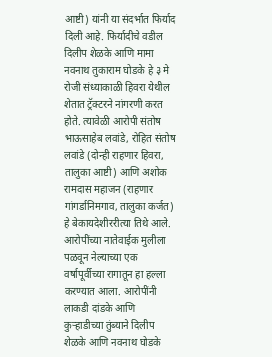आष्टी) यांनी या संदर्भात फिर्याद दिली आहे. फिर्यादीचे वडील दिलीप शेळके आणि मामा नवनाथ तुकाराम घोडके हे ३ मे रोजी संध्याकाळी हिवरा येथील शेतात ट्रॅक्टरने नांगरणी करत होते. त्यावेळी आरोपी संतोष भाऊसाहेब लवांडे, रोहित संतोष लवांडे (दोन्ही राहणार हिवरा, तालुका आष्टी) आणि अशोक रामदास महाजन (राहणार गांगर्डानिमगाव, तालुका कर्जत) हे बेकायदेशीररीत्या तिथे आले.
आरोपींच्या नातेवाईक मुलीला पळवून नेल्याच्या एक वर्षापूर्वीच्या रागातून हा हल्ला करण्यात आला. आरोपींनी लाकडी दांडके आणि कुऱ्हाडीच्या तुंब्याने दिलीप शेळके आणि नवनाथ घोडके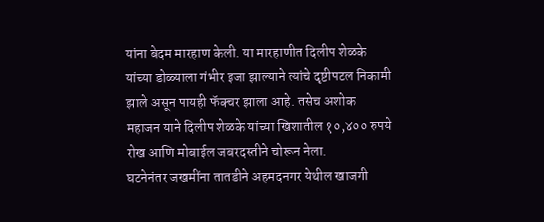यांना बेदम मारहाण केली. या मारहाणीत दिलीप शेळके यांच्या डोळ्याला गंभीर इजा झाल्याने त्यांचे दृष्टीपटल निकामी झाले असून पायही फॅक्चर झाला आहे. तसेच अशोक महाजन याने दिलीप शेळके यांच्या खिशातील १०,४०० रुपये रोख आणि मोबाईल जबरदस्तीने चोरून नेला.
घटनेनंतर जखमींना तातडीने अहमदनगर येथील खाजगी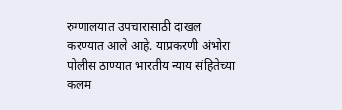रुग्णालयात उपचारासाठी दाखल करण्यात आले आहे. याप्रकरणी अंभोरा पोलीस ठाण्यात भारतीय न्याय संहितेच्या कलम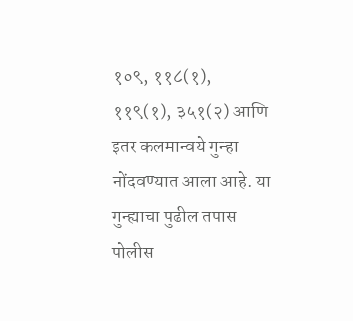१०९, ११८(१), ११९(१), ३५१(२) आणि इतर कलमान्वये गुन्हा नोंदवण्यात आला आहे. या गुन्ह्याचा पुढील तपास पोलीस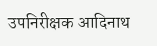उपनिरीक्षक आदिनाथ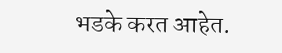भडके करत आहेत.